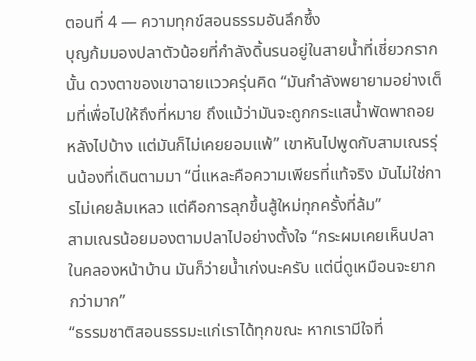ตอนที่ 4 — ความทุกข์สอนธรรมอันลึกซึ้ง
บุญก้มมองปลาตัวน้อยที่กำลังดิ้นรนอยู่ในสายน้ำที่เชี่ยวกรากนั้น ดวงตาของเขาฉายแววครุ่นคิด “มันกำลังพยายามอย่างเต็มที่เพื่อไปให้ถึงที่หมาย ถึงแม้ว่ามันจะถูกกระแสน้ำพัดพาถอยหลังไปบ้าง แต่มันก็ไม่เคยยอมแพ้” เขาหันไปพูดกับสามเณรรุ่นน้องที่เดินตามมา “นี่แหละคือความเพียรที่แท้จริง มันไม่ใช่การไม่เคยล้มเหลว แต่คือการลุกขึ้นสู้ใหม่ทุกครั้งที่ล้ม”
สามเณรน้อยมองตามปลาไปอย่างตั้งใจ “กระผมเคยเห็นปลาในคลองหน้าบ้าน มันก็ว่ายน้ำเก่งนะครับ แต่นี่ดูเหมือนจะยากกว่ามาก”
“ธรรมชาติสอนธรรมะแก่เราได้ทุกขณะ หากเรามีใจที่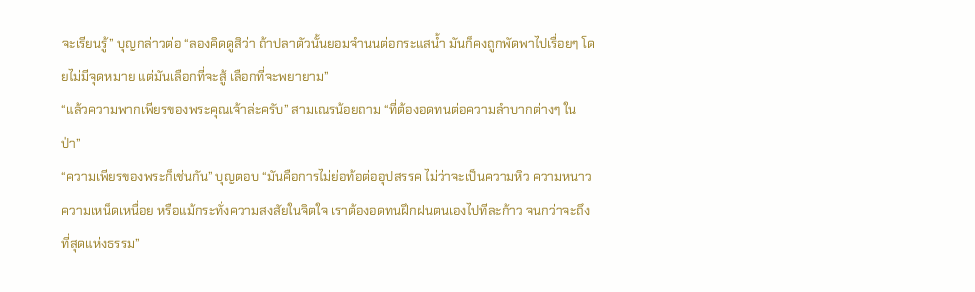จะเรียนรู้” บุญกล่าวต่อ “ลองคิดดูสิว่า ถ้าปลาตัวนั้นยอมจำนนต่อกระแสน้ำ มันก็คงถูกพัดพาไปเรื่อยๆ โดยไม่มีจุดหมาย แต่มันเลือกที่จะสู้ เลือกที่จะพยายาม”
“แล้วความพากเพียรของพระคุณเจ้าล่ะครับ” สามเณรน้อยถาม “ที่ต้องอดทนต่อความลำบากต่างๆ ในป่า”
“ความเพียรของพระก็เช่นกัน” บุญตอบ “มันคือการไม่ย่อท้อต่ออุปสรรค ไม่ว่าจะเป็นความหิว ความหนาว ความเหน็ดเหนื่อย หรือแม้กระทั่งความสงสัยในจิตใจ เราต้องอดทนฝึกฝนตนเองไปทีละก้าว จนกว่าจะถึงที่สุดแห่งธรรม”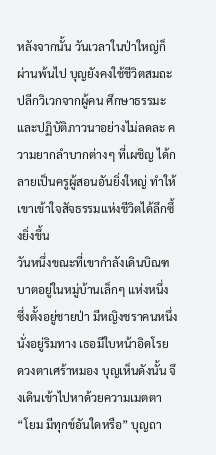หลังจากนั้น วันเวลาในป่าใหญ่ก็ผ่านพ้นไป บุญยังคงใช้ชีวิตสมถะ ปลีกวิเวกจากผู้คน ศึกษาธรรมะ และปฏิบัติภาวนาอย่างไม่ลดละ ความยากลำบากต่างๆ ที่เผชิญ ได้กลายเป็นครูผู้สอนอันยิ่งใหญ่ ทำให้เขาเข้าใจสัจธรรมแห่งชีวิตได้ลึกซึ้งยิ่งขึ้น
วันหนึ่งขณะที่เขากำลังเดินบิณฑบาตอยู่ในหมู่บ้านเล็กๆ แห่งหนึ่ง ซึ่งตั้งอยู่ชายป่า มีหญิงชราคนหนึ่งนั่งอยู่ริมทาง เธอมีใบหน้าอิดโรย ดวงตาเศร้าหมอง บุญเห็นดังนั้น จึงเดินเข้าไปหาด้วยความเมตตา
“โยม มีทุกข์อันใดหรือ” บุญถา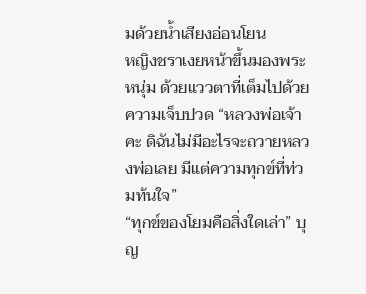มด้วยน้ำเสียงอ่อนโยน
หญิงชราเงยหน้าขึ้นมองพระหนุ่ม ด้วยแววตาที่เต็มไปด้วยความเจ็บปวด “หลวงพ่อเจ้าคะ ดิฉันไม่มีอะไรจะถวายหลวงพ่อเลย มีแต่ความทุกข์ที่ท่วมท้นใจ”
“ทุกข์ของโยมคือสิ่งใดเล่า” บุญ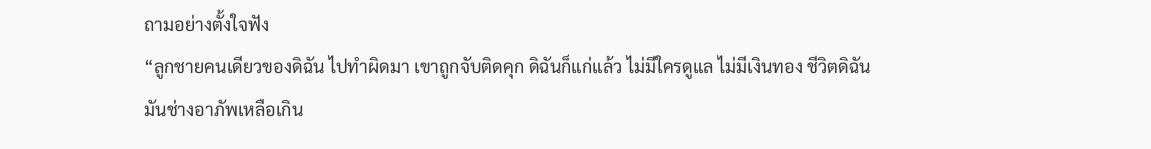ถามอย่างตั้งใจฟัง
“ลูกชายคนเดียวของดิฉัน ไปทำผิดมา เขาถูกจับติดคุก ดิฉันก็แก่แล้ว ไม่มีใครดูแล ไม่มีเงินทอง ชีวิตดิฉันมันช่างอาภัพเหลือเกิน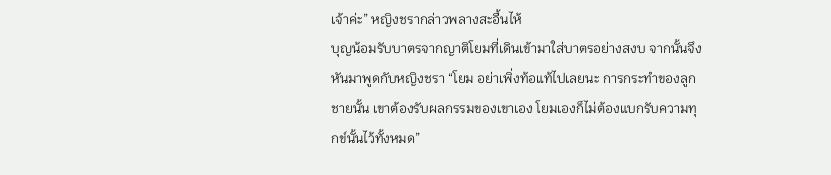เจ้าค่ะ” หญิงชรากล่าวพลางสะอื้นไห้
บุญน้อมรับบาตรจากญาติโยมที่เดินเข้ามาใส่บาตรอย่างสงบ จากนั้นจึงหันมาพูดกับหญิงชรา “โยม อย่าเพิ่งท้อแท้ไปเลยนะ การกระทำของลูกชายนั้น เขาต้องรับผลกรรมของเขาเอง โยมเองก็ไม่ต้องแบกรับความทุกข์นั้นไว้ทั้งหมด”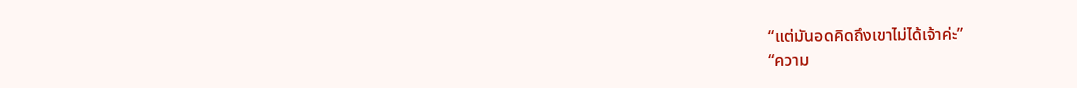“แต่มันอดคิดถึงเขาไม่ได้เจ้าค่ะ”
“ความ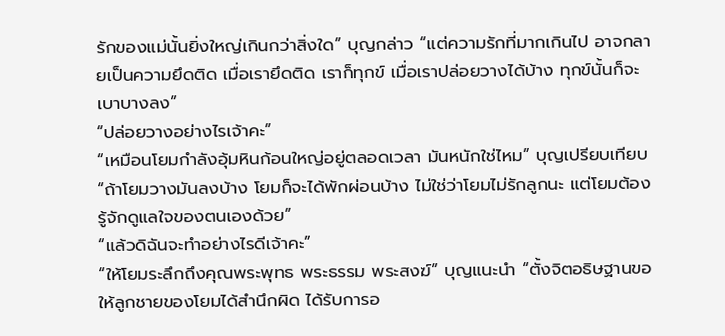รักของแม่นั้นยิ่งใหญ่เกินกว่าสิ่งใด” บุญกล่าว “แต่ความรักที่มากเกินไป อาจกลายเป็นความยึดติด เมื่อเรายึดติด เราก็ทุกข์ เมื่อเราปล่อยวางได้บ้าง ทุกข์นั้นก็จะเบาบางลง”
“ปล่อยวางอย่างไรเจ้าคะ”
“เหมือนโยมกำลังอุ้มหินก้อนใหญ่อยู่ตลอดเวลา มันหนักใช่ไหม” บุญเปรียบเทียบ “ถ้าโยมวางมันลงบ้าง โยมก็จะได้พักผ่อนบ้าง ไม่ใช่ว่าโยมไม่รักลูกนะ แต่โยมต้องรู้จักดูแลใจของตนเองด้วย”
“แล้วดิฉันจะทำอย่างไรดีเจ้าคะ”
“ให้โยมระลึกถึงคุณพระพุทธ พระธรรม พระสงฆ์” บุญแนะนำ “ตั้งจิตอธิษฐานขอให้ลูกชายของโยมได้สำนึกผิด ได้รับการอ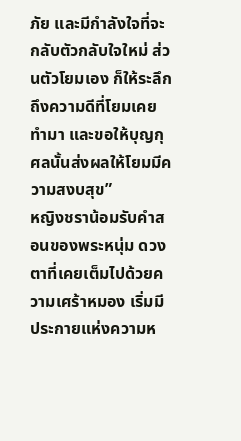ภัย และมีกำลังใจที่จะกลับตัวกลับใจใหม่ ส่วนตัวโยมเอง ก็ให้ระลึกถึงความดีที่โยมเคยทำมา และขอให้บุญกุศลนั้นส่งผลให้โยมมีความสงบสุข”
หญิงชราน้อมรับคำสอนของพระหนุ่ม ดวงตาที่เคยเต็มไปด้วยความเศร้าหมอง เริ่มมีประกายแห่งความห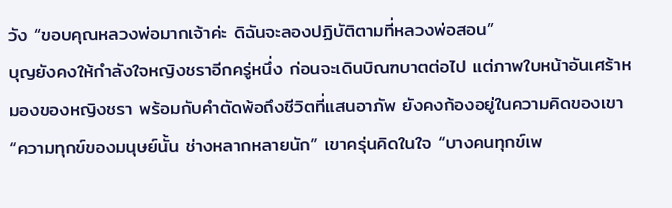วัง “ขอบคุณหลวงพ่อมากเจ้าค่ะ ดิฉันจะลองปฏิบัติตามที่หลวงพ่อสอน”
บุญยังคงให้กำลังใจหญิงชราอีกครู่หนึ่ง ก่อนจะเดินบิณฑบาตต่อไป แต่ภาพใบหน้าอันเศร้าหมองของหญิงชรา พร้อมกับคำตัดพ้อถึงชีวิตที่แสนอาภัพ ยังคงก้องอยู่ในความคิดของเขา
“ความทุกข์ของมนุษย์นั้น ช่างหลากหลายนัก” เขาครุ่นคิดในใจ “บางคนทุกข์เพ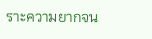ราะความยากจน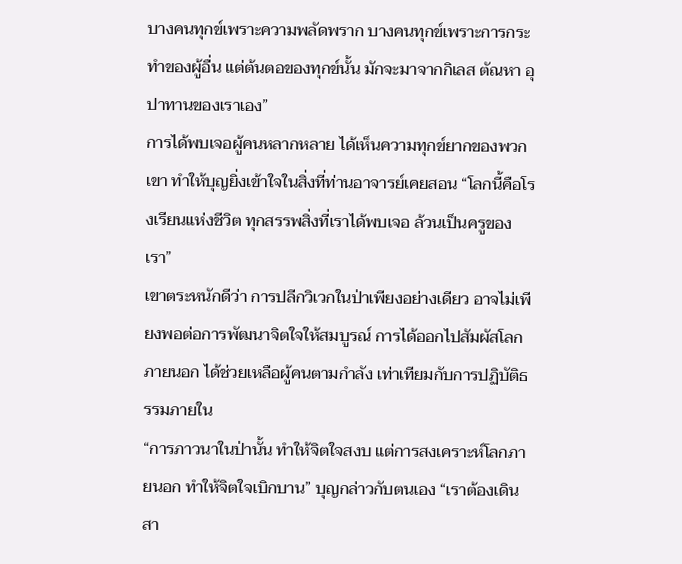บางคนทุกข์เพราะความพลัดพราก บางคนทุกข์เพราะการกระทำของผู้อื่น แต่ต้นตอของทุกข์นั้น มักจะมาจากกิเลส ตัณหา อุปาทานของเราเอง”
การได้พบเจอผู้คนหลากหลาย ได้เห็นความทุกข์ยากของพวกเขา ทำให้บุญยิ่งเข้าใจในสิ่งที่ท่านอาจารย์เคยสอน “โลกนี้คือโรงเรียนแห่งชีวิต ทุกสรรพสิ่งที่เราได้พบเจอ ล้วนเป็นครูของเรา”
เขาตระหนักดีว่า การปลีกวิเวกในป่าเพียงอย่างเดียว อาจไม่เพียงพอต่อการพัฒนาจิตใจให้สมบูรณ์ การได้ออกไปสัมผัสโลกภายนอก ได้ช่วยเหลือผู้คนตามกำลัง เท่าเทียมกับการปฏิบัติธรรมภายใน
“การภาวนาในป่านั้น ทำให้จิตใจสงบ แต่การสงเคราะห์โลกภายนอก ทำให้จิตใจเบิกบาน” บุญกล่าวกับตนเอง “เราต้องเดินสา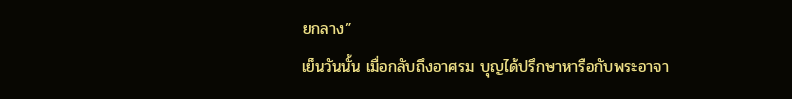ยกลาง”
เย็นวันนั้น เมื่อกลับถึงอาศรม บุญได้ปรึกษาหารือกับพระอาจา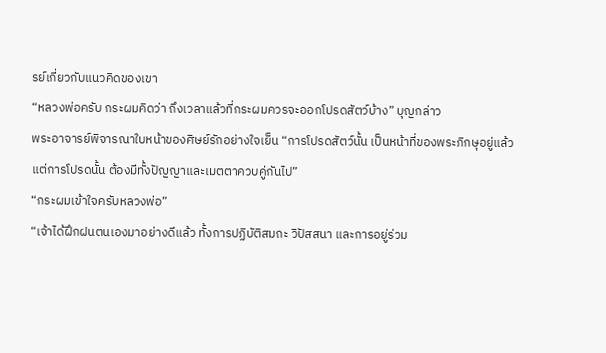รย์เกี่ยวกับแนวคิดของเขา
“หลวงพ่อครับ กระผมคิดว่า ถึงเวลาแล้วที่กระผมควรจะออกโปรดสัตว์บ้าง” บุญกล่าว
พระอาจารย์พิจารณาใบหน้าของศิษย์รักอย่างใจเย็น “การโปรดสัตว์นั้น เป็นหน้าที่ของพระภิกษุอยู่แล้ว แต่การโปรดนั้น ต้องมีทั้งปัญญาและเมตตาควบคู่กันไป”
“กระผมเข้าใจครับหลวงพ่อ”
“เจ้าได้ฝึกฝนตนเองมาอย่างดีแล้ว ทั้งการปฏิบัติสมถะ วิปัสสนา และการอยู่ร่วม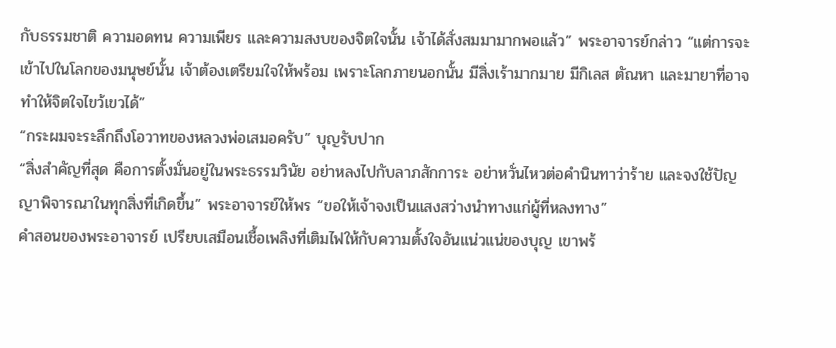กับธรรมชาติ ความอดทน ความเพียร และความสงบของจิตใจนั้น เจ้าได้สั่งสมมามากพอแล้ว” พระอาจารย์กล่าว “แต่การจะเข้าไปในโลกของมนุษย์นั้น เจ้าต้องเตรียมใจให้พร้อม เพราะโลกภายนอกนั้น มีสิ่งเร้ามากมาย มีกิเลส ตัณหา และมายาที่อาจทำให้จิตใจไขว้เขวได้”
“กระผมจะระลึกถึงโอวาทของหลวงพ่อเสมอครับ” บุญรับปาก
“สิ่งสำคัญที่สุด คือการตั้งมั่นอยู่ในพระธรรมวินัย อย่าหลงไปกับลาภสักการะ อย่าหวั่นไหวต่อคำนินทาว่าร้าย และจงใช้ปัญญาพิจารณาในทุกสิ่งที่เกิดขึ้น” พระอาจารย์ให้พร “ขอให้เจ้าจงเป็นแสงสว่างนำทางแก่ผู้ที่หลงทาง”
คำสอนของพระอาจารย์ เปรียบเสมือนเชื้อเพลิงที่เติมไฟให้กับความตั้งใจอันแน่วแน่ของบุญ เขาพร้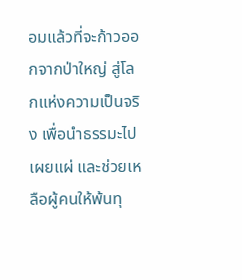อมแล้วที่จะก้าวออกจากป่าใหญ่ สู่โลกแห่งความเป็นจริง เพื่อนำธรรมะไปเผยแผ่ และช่วยเหลือผู้คนให้พ้นทุ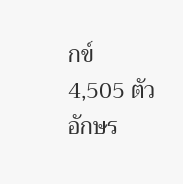กข์
4,505 ตัวอักษร